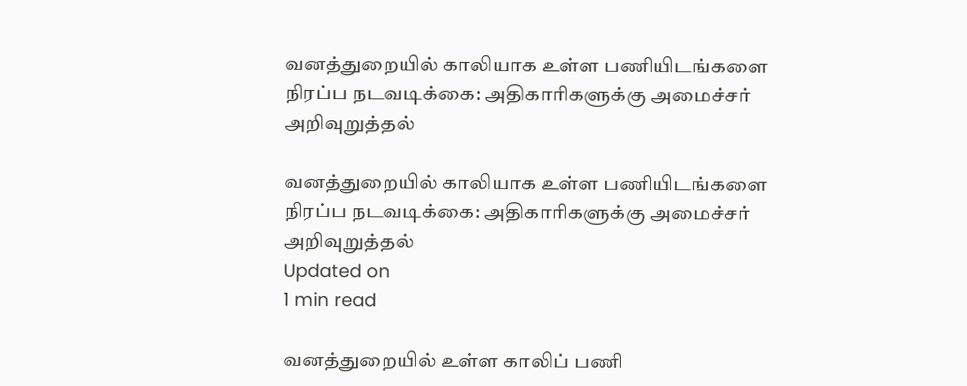வனத்துறையில் காலியாக உள்ள பணியிடங்களை நிரப்ப நடவடிக்கை: அதிகாரிகளுக்கு அமைச்சர் அறிவுறுத்தல்

வனத்துறையில் காலியாக உள்ள பணியிடங்களை நிரப்ப நடவடிக்கை: அதிகாரிகளுக்கு அமைச்சர் அறிவுறுத்தல்
Updated on
1 min read

வனத்துறையில் உள்ள காலிப் பணி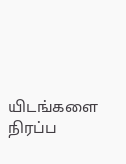யிடங்களை நிரப்ப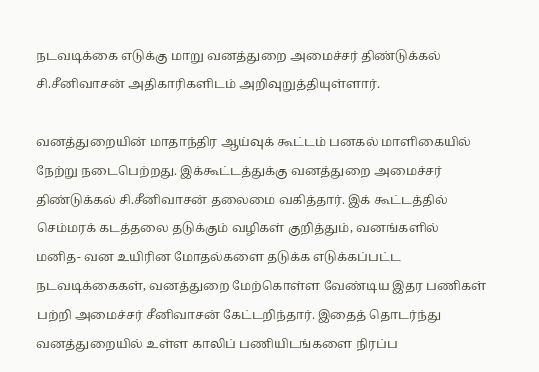நடவடிக்கை எடுக்கு மாறு வனத்துறை அமைச்சர் திண்டுக்கல் சி.சீனிவாசன் அதிகாரிகளிடம் அறிவுறுத்தியுள்ளார்.

வனத்துறையின் மாதாந்திர ஆய்வுக் கூட்டம் பனகல் மாளிகையில் நேற்று நடைபெற்றது. இக்கூட்டத்துக்கு வனத்துறை அமைச்சர் திண்டுக்கல் சி.சீனிவாசன் தலைமை வகித்தார். இக் கூட்டத்தில் செம்மரக் கடத்தலை தடுக்கும் வழிகள் குறித்தும், வனங்களில் மனித- வன உயிரின மோதல்களை தடுக்க எடுக்கப்பட்ட நடவடிக்கைகள், வனத்துறை மேற்கொள்ள வேண்டிய இதர பணிகள் பற்றி அமைச்சர் சீனிவாசன் கேட்டறிந்தார். இதைத் தொடர்ந்து வனத்துறையில் உள்ள காலிப் பணியிடங்களை நிரப்ப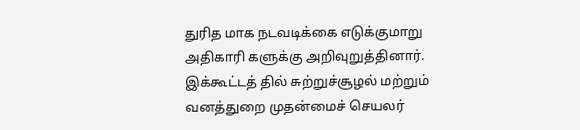துரித மாக நடவடிக்கை எடுக்குமாறு அதிகாரி களுக்கு அறிவுறுத்தினார். இக்கூட்டத் தில் சுற்றுச்சூழல் மற்றும் வனத்துறை முதன்மைச் செயலர்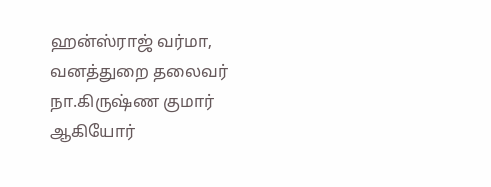ஹன்ஸ்ராஜ் வர்மா, வனத்துறை தலைவர் நா.கிருஷ்ண குமார் ஆகியோர்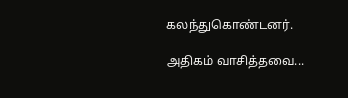கலந்துகொண்டனர்.

அதிகம் வாசித்தவை...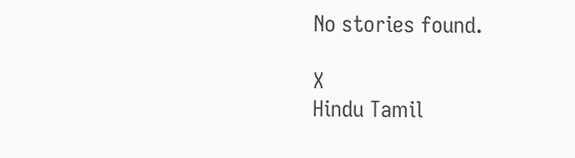No stories found.

X
Hindu Tamil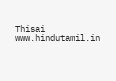Thisai
www.hindutamil.in